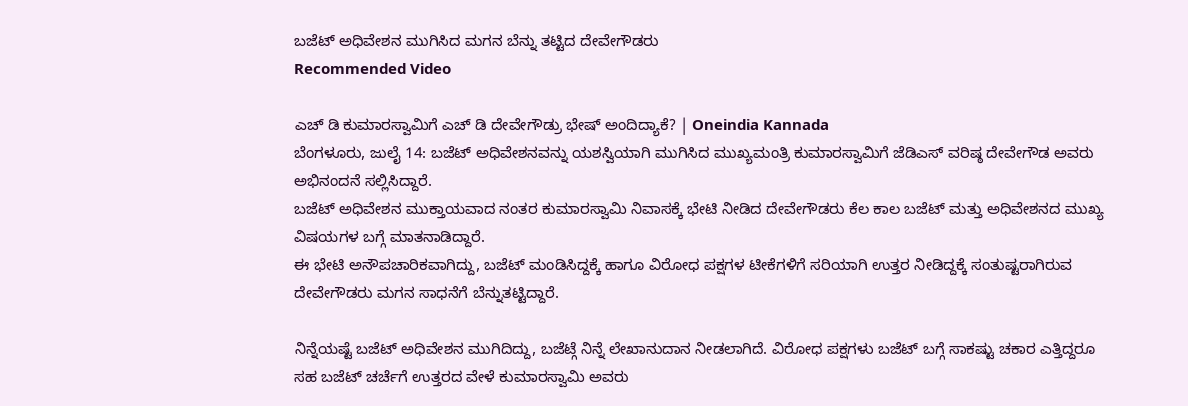ಬಜೆಟ್ ಅಧಿವೇಶನ ಮುಗಿಸಿದ ಮಗನ ಬೆನ್ನು ತಟ್ಟಿದ ದೇವೇಗೌಡರು
Recommended Video

ಎಚ್ ಡಿ ಕುಮಾರಸ್ವಾಮಿಗೆ ಎಚ್ ಡಿ ದೇವೇಗೌಡ್ರು ಭೇಷ್ ಅಂದಿದ್ಯಾಕೆ? | Oneindia Kannada
ಬೆಂಗಳೂರು, ಜುಲೈ 14: ಬಜೆಟ್ ಅಧಿವೇಶನವನ್ನು ಯಶಸ್ವಿಯಾಗಿ ಮುಗಿಸಿದ ಮುಖ್ಯಮಂತ್ರಿ ಕುಮಾರಸ್ವಾಮಿಗೆ ಜೆಡಿಎಸ್ ವರಿಷ್ಠ ದೇವೇಗೌಡ ಅವರು ಅಭಿನಂದನೆ ಸಲ್ಲಿಸಿದ್ದಾರೆ.
ಬಜೆಟ್ ಅಧಿವೇಶನ ಮುಕ್ತಾಯವಾದ ನಂತರ ಕುಮಾರಸ್ವಾಮಿ ನಿವಾಸಕ್ಕೆ ಭೇಟಿ ನೀಡಿದ ದೇವೇಗೌಡರು ಕೆಲ ಕಾಲ ಬಜೆಟ್ ಮತ್ತು ಅಧಿವೇಶನದ ಮುಖ್ಯ ವಿಷಯಗಳ ಬಗ್ಗೆ ಮಾತನಾಡಿದ್ದಾರೆ.
ಈ ಭೇಟಿ ಅನೌಪಚಾರಿಕವಾಗಿದ್ದು, ಬಜೆಟ್ ಮಂಡಿಸಿದ್ದಕ್ಕೆ ಹಾಗೂ ವಿರೋಧ ಪಕ್ಷಗಳ ಟೀಕೆಗಳಿಗೆ ಸರಿಯಾಗಿ ಉತ್ತರ ನೀಡಿದ್ದಕ್ಕೆ ಸಂತುಷ್ಟರಾಗಿರುವ ದೇವೇಗೌಡರು ಮಗನ ಸಾಧನೆಗೆ ಬೆನ್ನುತಟ್ಟಿದ್ದಾರೆ.

ನಿನ್ನೆಯಷ್ಟೆ ಬಜೆಟ್ ಅಧಿವೇಶನ ಮುಗಿದಿದ್ದು, ಬಜೆಟ್ಗೆ ನಿನ್ನೆ ಲೇಖಾನುದಾನ ನೀಡಲಾಗಿದೆ. ವಿರೋಧ ಪಕ್ಷಗಳು ಬಜೆಟ್ ಬಗ್ಗೆ ಸಾಕಷ್ಟು ಚಕಾರ ಎತ್ತಿದ್ದರೂ ಸಹ ಬಜೆಟ್ ಚರ್ಚೆಗೆ ಉತ್ತರದ ವೇಳೆ ಕುಮಾರಸ್ವಾಮಿ ಅವರು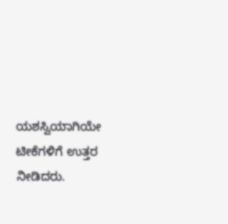ಯಶಸ್ವಿಯಾಗಿಯೇ ಟೀಕೆಗಳಿಗೆ ಉತ್ತರ ನೀಡಿದರು.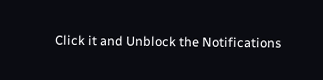Click it and Unblock the Notifications